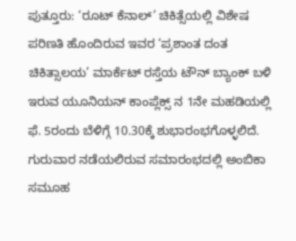ಪುತ್ತೂರು: ‘ರೂಟ್ ಕೆನಾಲ್’ ಚಿಕಿತ್ಸೆಯಲ್ಲಿ ವಿಶೇಷ ಪರಿಣತಿ ಹೊಂದಿರುವ ಇವರ ‘ಪ್ರಶಾಂತ ದಂತ ಚಿಕಿತ್ಸಾಲಯ’ ಮಾರ್ಕೆಟ್ ರಸ್ತೆಯ ಟೌನ್ ಬ್ಯಾಂಕ್ ಬಳಿ ಇರುವ ಯೂನಿಯನ್ ಕಾಂಪ್ಲೆಕ್ಸ್ ನ 1ನೇ ಮಹಡಿಯಲ್ಲಿ ಫೆ. 5ರಂದು ಬೆಳಿಗ್ಗೆ 10.30ಕ್ಕೆ ಶುಭಾರಂಭಗೊಳ್ಳಲಿದೆ.
ಗುರುವಾರ ನಡೆಯಲಿರುವ ಸಮಾರಂಭದಲ್ಲಿ ಅಂಬಿಕಾ ಸಮೂಹ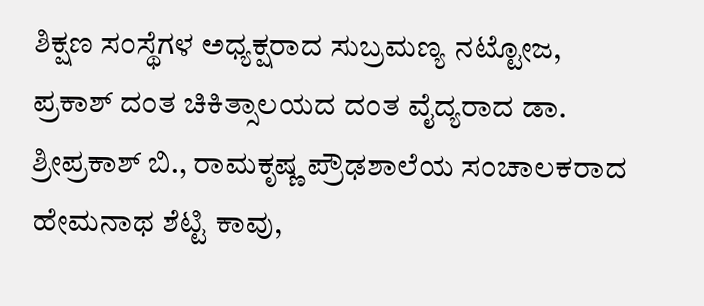ಶಿಕ್ಷಣ ಸಂಸ್ಥೆಗಳ ಅಧ್ಯಕ್ಷರಾದ ಸುಬ್ರಮಣ್ಯ ನಟ್ಟೋಜ, ಪ್ರಕಾಶ್ ದಂತ ಚಿಕಿತ್ಸಾಲಯದ ದಂತ ವೈದ್ಯರಾದ ಡಾ. ಶ್ರೀಪ್ರಕಾಶ್ ಬಿ., ರಾಮಕೃಷ್ಣ ಪ್ರೌಢಶಾಲೆಯ ಸಂಚಾಲಕರಾದ ಹೇಮನಾಥ ಶೆಟ್ಟಿ ಕಾವು,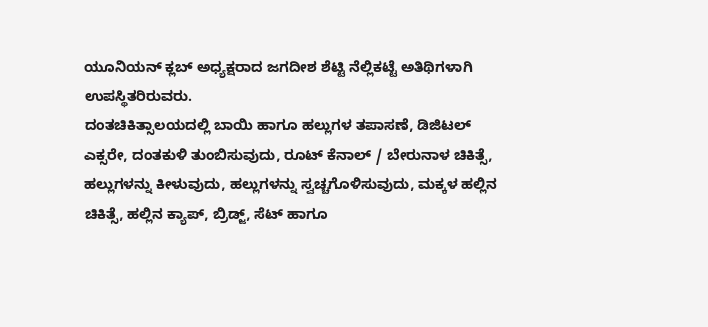ಯೂನಿಯನ್ ಕ್ಲಬ್ ಅಧ್ಯಕ್ಷರಾದ ಜಗದೀಶ ಶೆಟ್ಟಿ ನೆಲ್ಲಿಕಟ್ಟೆ ಅತಿಥಿಗಳಾಗಿ ಉಪಸ್ಥಿತರಿರುವರು.
ದಂತಚಿಕಿತ್ಸಾಲಯದಲ್ಲಿ ಬಾಯಿ ಹಾಗೂ ಹಲ್ಲುಗಳ ತಪಾಸಣೆ, ಡಿಜಿಟಲ್ ಎಕ್ಸರೇ, ದಂತಕುಳಿ ತುಂಬಿಸುವುದು, ರೂಟ್ ಕೆನಾಲ್ / ಬೇರುನಾಳ ಚಿಕಿತ್ಸೆ, ಹಲ್ಲುಗಳನ್ನು ಕೀಳುವುದು, ಹಲ್ಲುಗಳನ್ನು ಸ್ವಚ್ಚಗೊಳಿಸುವುದು, ಮಕ್ಕಳ ಹಲ್ಲಿನ ಚಿಕಿತ್ಸೆ, ಹಲ್ಲಿನ ಕ್ಯಾಪ್, ಬ್ರಿಡ್ಜ್, ಸೆಟ್ ಹಾಗೂ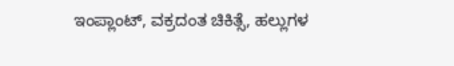ಇಂಪ್ಲಾಂಟ್, ವಕ್ರದಂತ ಚಿಕಿತ್ಸೆ, ಹಲ್ಲುಗಳ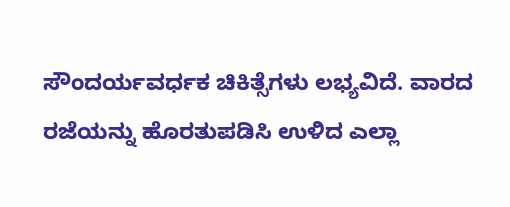ಸೌಂದರ್ಯವರ್ಧಕ ಚಿಕಿತ್ಸೆಗಳು ಲಭ್ಯವಿದೆ. ವಾರದ ರಜೆಯನ್ನು ಹೊರತುಪಡಿಸಿ ಉಳಿದ ಎಲ್ಲಾ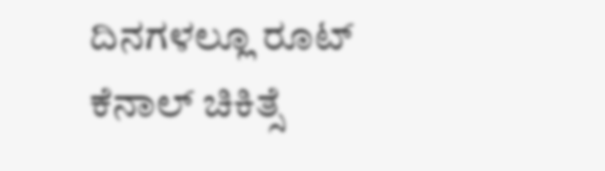ದಿನಗಳಲ್ಲೂ ರೂಟ್ ಕೆನಾಲ್ ಚಿಕಿತ್ಸೆ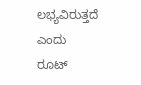ಲಭ್ಯವಿರುತ್ತದೆ ಎಂದು ರೂಟ್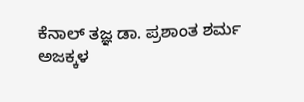ಕೆನಾಲ್ ತಜ್ಞ ಡಾ. ಪ್ರಶಾಂತ ಶರ್ಮ ಅಜಕ್ಕಳ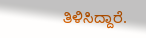ತಿಳಿಸಿದ್ದಾರೆ.